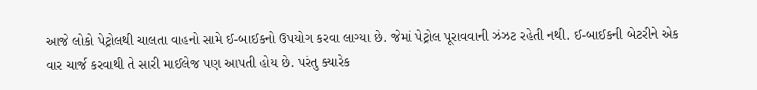આજે લોકો પેટ્રોલથી ચાલતા વાહનો સામે ઈ-બાઈકનો ઉપયોગ કરવા લાગ્યા છે. જેમાં પેટ્રોલ પૂરાવવાની ઝંઝટ રહેતી નથી. ઈ-બાઈકની બેટરીને એક વાર ચાર્જ કરવાથી તે સારી માઈલેજ પણ આપતી હોય છે. પરંતુ ક્યારેક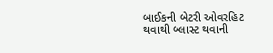બાઈકની બેટરી ઓવરહિટ થવાથી બ્લાસ્ટ થવાની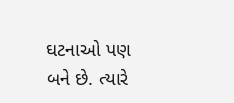ઘટનાઓ પણ બને છે. ત્યારે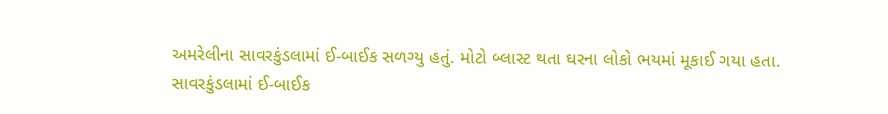અમરેલીના સાવરકુંડલામાં ઈ-બાઈક સળગ્યુ હતું. મોટો બ્લાસ્ટ થતા ઘરના લોકો ભયમાં મૂકાઈ ગયા હતા.
સાવરકુંડલામાં ઈ-બાઈક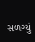સળગ્યું